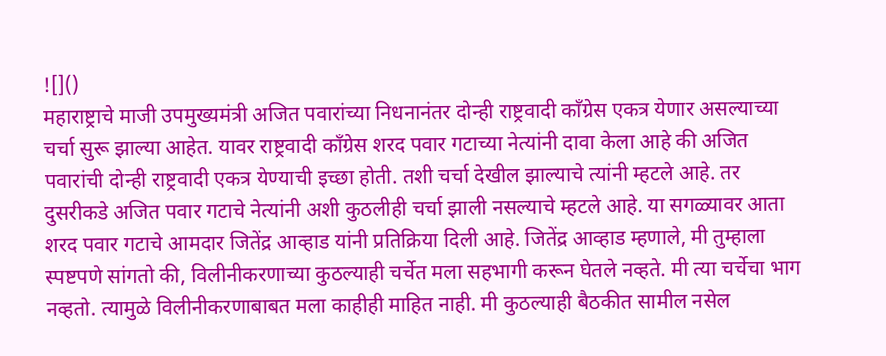![]()
महाराष्ट्राचे माजी उपमुख्यमंत्री अजित पवारांच्या निधनानंतर दोन्ही राष्ट्रवादी कॉंग्रेस एकत्र येणार असल्याच्या चर्चा सुरू झाल्या आहेत. यावर राष्ट्रवादी कॉंग्रेस शरद पवार गटाच्या नेत्यांनी दावा केला आहे की अजित पवारांची दोन्ही राष्ट्रवादी एकत्र येण्याची इच्छा होती. तशी चर्चा देखील झाल्याचे त्यांनी म्हटले आहे. तर दुसरीकडे अजित पवार गटाचे नेत्यांनी अशी कुठलीही चर्चा झाली नसल्याचे म्हटले आहे. या सगळ्यावर आता शरद पवार गटाचे आमदार जितेंद्र आव्हाड यांनी प्रतिक्रिया दिली आहे. जितेंद्र आव्हाड म्हणाले, मी तुम्हाला स्पष्टपणे सांगतो की, विलीनीकरणाच्या कुठल्याही चर्चेत मला सहभागी करून घेतले नव्हते. मी त्या चर्चेचा भाग नव्हतो. त्यामुळे विलीनीकरणाबाबत मला काहीही माहित नाही. मी कुठल्याही बैठकीत सामील नसेल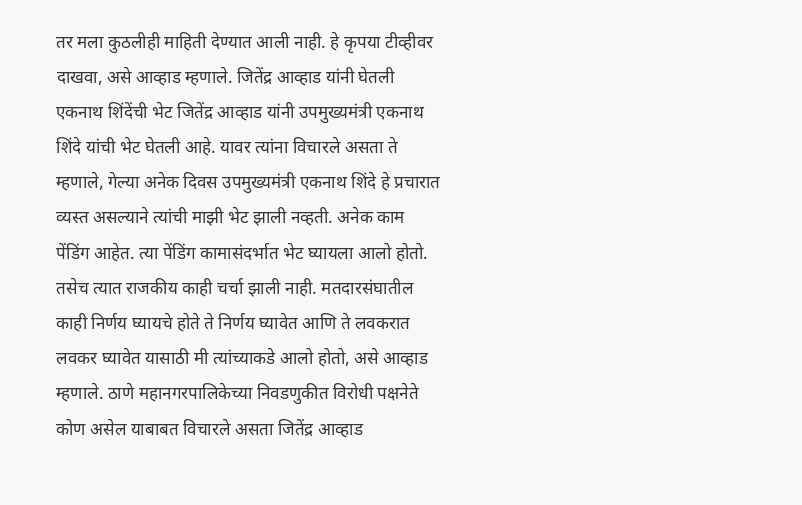तर मला कुठलीही माहिती देण्यात आली नाही. हे कृपया टीव्हीवर दाखवा, असे आव्हाड म्हणाले. जितेंद्र आव्हाड यांनी घेतली एकनाथ शिंदेंची भेट जितेंद्र आव्हाड यांनी उपमुख्यमंत्री एकनाथ शिंदे यांची भेट घेतली आहे. यावर त्यांना विचारले असता ते म्हणाले, गेल्या अनेक दिवस उपमुख्यमंत्री एकनाथ शिंदे हे प्रचारात व्यस्त असल्याने त्यांची माझी भेट झाली नव्हती. अनेक काम पेंडिंग आहेत. त्या पेंडिंग कामासंदर्भात भेट घ्यायला आलो होतो. तसेच त्यात राजकीय काही चर्चा झाली नाही. मतदारसंघातील काही निर्णय घ्यायचे होते ते निर्णय घ्यावेत आणि ते लवकरात लवकर घ्यावेत यासाठी मी त्यांच्याकडे आलो होतो, असे आव्हाड म्हणाले. ठाणे महानगरपालिकेच्या निवडणुकीत विरोधी पक्षनेते कोण असेल याबाबत विचारले असता जितेंद्र आव्हाड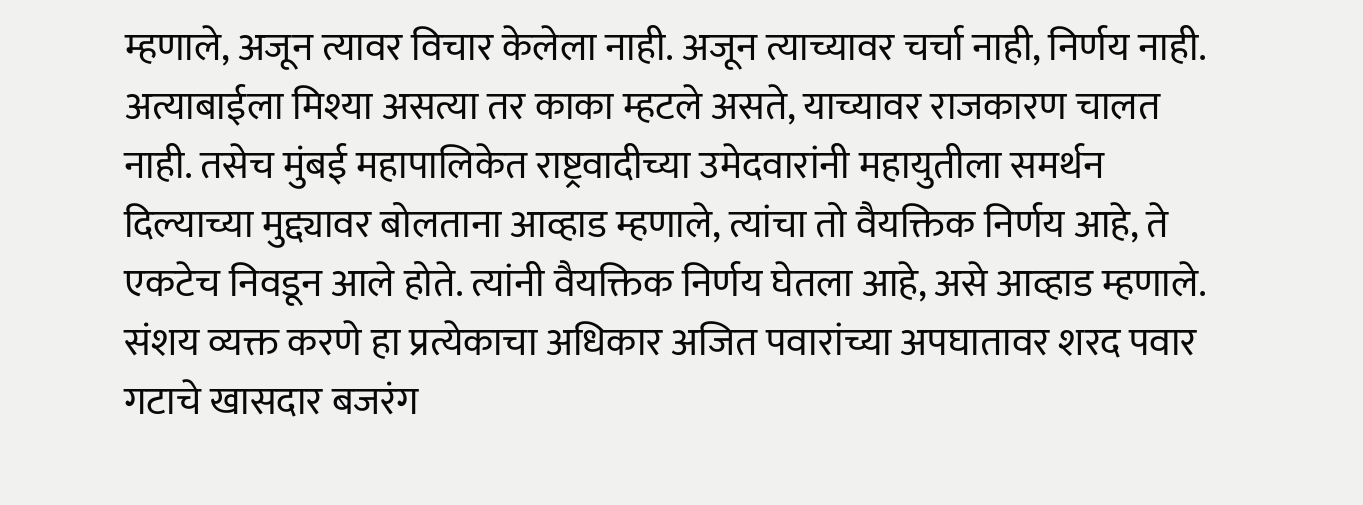म्हणाले, अजून त्यावर विचार केलेला नाही. अजून त्याच्यावर चर्चा नाही, निर्णय नाही. अत्याबाईला मिश्या असत्या तर काका म्हटले असते, याच्यावर राजकारण चालत नाही. तसेच मुंबई महापालिकेत राष्ट्रवादीच्या उमेदवारांनी महायुतीला समर्थन दिल्याच्या मुद्द्यावर बोलताना आव्हाड म्हणाले, त्यांचा तो वैयक्तिक निर्णय आहे, ते एकटेच निवडून आले होते. त्यांनी वैयक्तिक निर्णय घेतला आहे, असे आव्हाड म्हणाले. संशय व्यक्त करणे हा प्रत्येकाचा अधिकार अजित पवारांच्या अपघातावर शरद पवार गटाचे खासदार बजरंग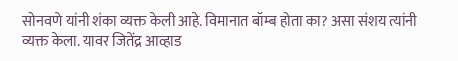सोनवणे यांनी शंका व्यक्त केली आहे. विमानात बॉम्ब होता का? असा संशय त्यांनी व्यक्त केला. यावर जितेंद्र आव्हाड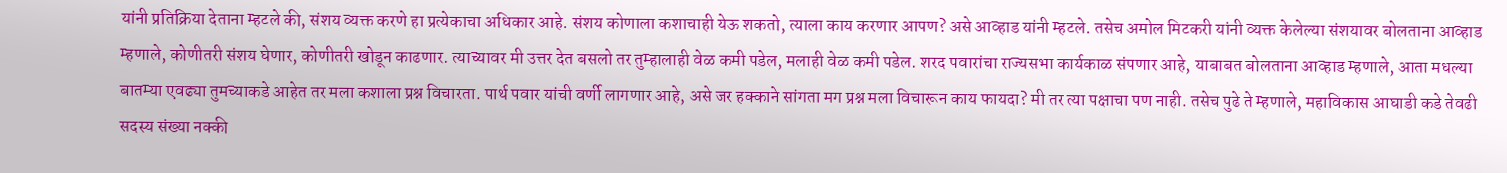यांनी प्रतिक्रिया देताना म्हटले की, संशय व्यक्त करणे हा प्रत्येकाचा अधिकार आहे. संशय कोणाला कशाचाही येऊ शकतो, त्याला काय करणार आपण? असे आव्हाड यांनी म्हटले. तसेच अमोल मिटकरी यांनी व्यक्त केलेल्या संशयावर बोलताना आव्हाड म्हणाले, कोणीतरी संशय घेणार, कोणीतरी खोडून काढणार. त्याच्यावर मी उत्तर देत बसलो तर तुम्हालाही वेळ कमी पडेल, मलाही वेळ कमी पडेल. शरद पवारांचा राज्यसभा कार्यकाळ संपणार आहे, याबाबत बोलताना आव्हाड म्हणाले, आता मधल्या बातम्या एवढ्या तुमच्याकडे आहेत तर मला कशाला प्रश्न विचारता. पार्थ पवार यांची वर्णी लागणार आहे, असे जर हक्काने सांगता मग प्रश्न मला विचारून काय फायदा? मी तर त्या पक्षाचा पण नाही. तसेच पुढे ते म्हणाले, महाविकास आघाडी कडे तेवढी सदस्य संख्या नक्की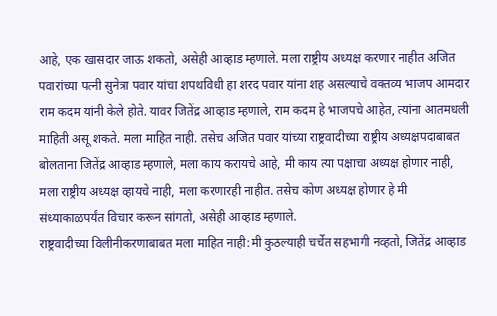आहे, एक खासदार जाऊ शकतो, असेही आव्हाड म्हणाले. मला राष्ट्रीय अध्यक्ष करणार नाहीत अजित पवारांच्या पत्नी सुनेत्रा पवार यांचा शपथविधी हा शरद पवार यांना शह असल्याचे वक्तव्य भाजप आमदार राम कदम यांनी केले होते. यावर जितेंद्र आव्हाड म्हणाले, राम कदम हे भाजपचे आहेत, त्यांना आतमधली माहिती असू शकते. मला माहित नाही. तसेच अजित पवार यांच्या राष्ट्रवादीच्या राष्ट्रीय अध्यक्षपदाबाबत बोलताना जितेंद्र आव्हाड म्हणाले, मला काय करायचे आहे, मी काय त्या पक्षाचा अध्यक्ष होणार नाही, मला राष्ट्रीय अध्यक्ष व्हायचे नाही, मला करणारही नाहीत. तसेच कोण अध्यक्ष होणार हे मी संध्याकाळपर्यंत विचार करून सांगतो, असेही आव्हाड म्हणाले.
राष्ट्रवादीच्या विलीनीकरणाबाबत मला माहित नाही:मी कुठल्याही चर्चेत सहभागी नव्हतो, जितेंद्र आव्हाड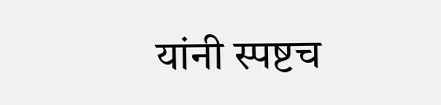यांनी स्पष्टच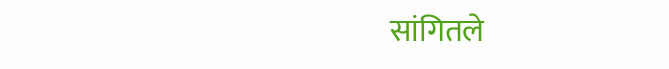सांगितले